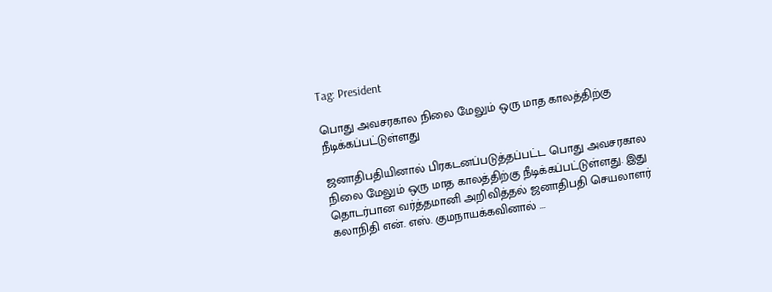Tag: President

பொது அவசரகால நிலை மேலும் ஒரு மாத காலத்திற்கு நீடிக்கப்பட்டுள்ளது

ஜனாதிபதியினால் பிரகடனப்படுத்தப்பட்ட பொது அவசரகால நிலை மேலும் ஒரு மாத காலத்திற்கு நீடிக்கப்பட்டுள்ளது. இது தொடர்பான வர்த்தமானி அறிவித்தல் ஜனாதிபதி செயலாளர் கலாநிதி என். எஸ். குமநாயக்கவினால் ...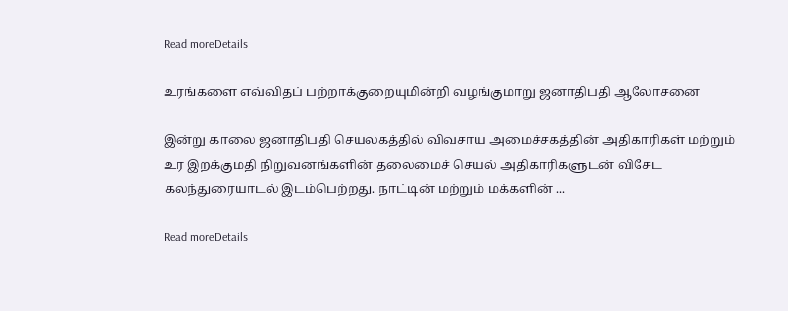Read moreDetails

உரங்களை எவ்விதப் பற்றாக்குறையுமின்றி வழங்குமாறு ஜனாதிபதி ஆலோசனை

இன்று காலை ஜனாதிபதி செயலகத்தில் விவசாய அமைச்சகத்தின் அதிகாரிகள் மற்றும் உர இறக்குமதி நிறுவனங்களின் தலைமைச் செயல் அதிகாரிகளுடன் விசேட கலந்துரையாடல் இடம்பெற்றது. நாட்டின் மற்றும் மக்களின் ...

Read moreDetails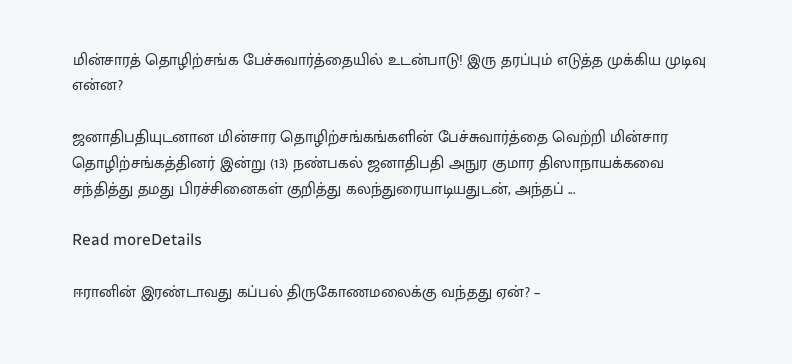மின்சாரத் தொழிற்சங்க பேச்சுவார்த்தையில் உடன்பாடு! இரு தரப்பும் எடுத்த முக்கிய முடிவு என்ன?

ஜனாதிபதியுடனான மின்சார தொழிற்சங்கங்களின் பேச்சுவார்த்தை வெற்றி மின்சார தொழிற்சங்கத்தினர் இன்று (13) நண்பகல் ஜனாதிபதி அநுர குமார திஸாநாயக்கவை சந்தித்து தமது பிரச்சினைகள் குறித்து கலந்துரையாடியதுடன், அந்தப் ...

Read moreDetails

ஈரானின் இரண்டாவது கப்பல் திருகோணமலைக்கு வந்தது ஏன்? –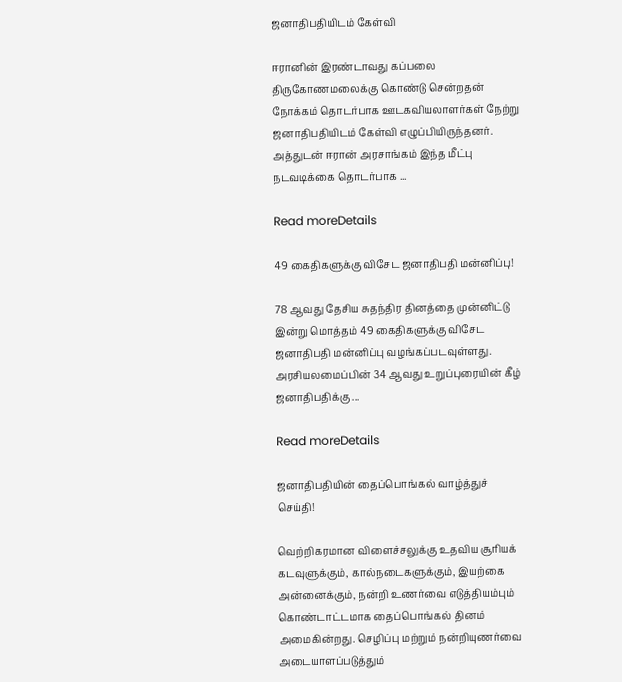ஜனாதிபதியிடம் கேள்வி

ஈரானின் இரண்டாவது கப்பலை திருகோணமலைக்கு கொண்டு சென்றதன் நோக்கம் தொடர்பாக ஊடகவியலாளர்கள் நேற்று ஜனாதிபதியிடம் கேள்வி எழுப்பியிருந்தனர். அத்துடன் ஈரான் அரசாங்கம் இந்த மீட்பு நடவடிக்கை தொடர்பாக ...

Read moreDetails

49 கைதிகளுக்கு விசேட ஜனாதிபதி மன்னிப்பு!

78 ஆவது தேசிய சுதந்திர தினத்தை முன்னிட்டு இன்று மொத்தம் 49 கைதிகளுக்கு விசேட ஜனாதிபதி மன்னிப்பு வழங்கப்படவுள்ளது. அரசியலமைப்பின் 34 ஆவது உறுப்புரையின் கீழ் ஜனாதிபதிக்கு ...

Read moreDetails

ஜனாதிபதியின் தைப்பொங்கல் வாழ்த்துச் செய்தி!

வெற்றிகரமான விளைச்சலுக்கு உதவிய சூரியக் கடவுளுக்கும், கால்நடைகளுக்கும், இயற்கை அன்னைக்கும், நன்றி உணர்வை எடுத்தியம்பும் கொண்டாட்டமாக தைப்பொங்கல் தினம் அமைகின்றது. செழிப்பு மற்றும் நன்றியுணர்வை அடையாளப்படுத்தும்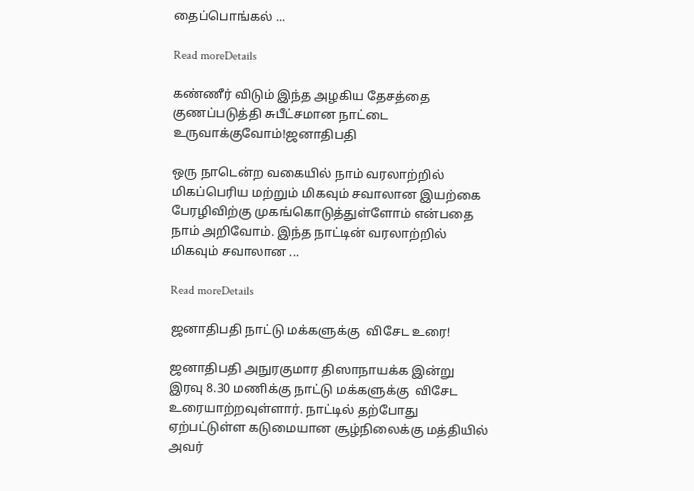தைப்பொங்கல் ...

Read moreDetails

கண்ணீர் விடும் இந்த அழகிய தேசத்தை குணப்படுத்தி சுபீட்சமான நாட்டை உருவாக்குவோம்!ஜனாதிபதி

ஒரு நாடென்ற வகையில் நாம் வரலாற்றில் மிகப்பெரிய மற்றும் மிகவும் சவாலான இயற்கை பேரழிவிற்கு முகங்கொடுத்துள்ளோம் என்பதை நாம் அறிவோம். இந்த நாட்டின் வரலாற்றில் மிகவும் சவாலான ...

Read moreDetails

ஜனாதிபதி நாட்டு மக்களுக்கு  விசேட உரை!

ஜனாதிபதி அநுரகுமார திஸாநாயக்க இன்று  இரவு 8.30 மணிக்கு நாட்டு மக்களுக்கு  விசேட உரையாற்றவுள்ளார். நாட்டில் தற்போது ஏற்பட்டுள்ள கடுமையான சூழ்நிலைக்கு மத்தியில் அவர்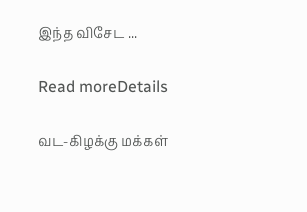இந்த விசேட ...

Read moreDetails

வட-கிழக்கு மக்கள்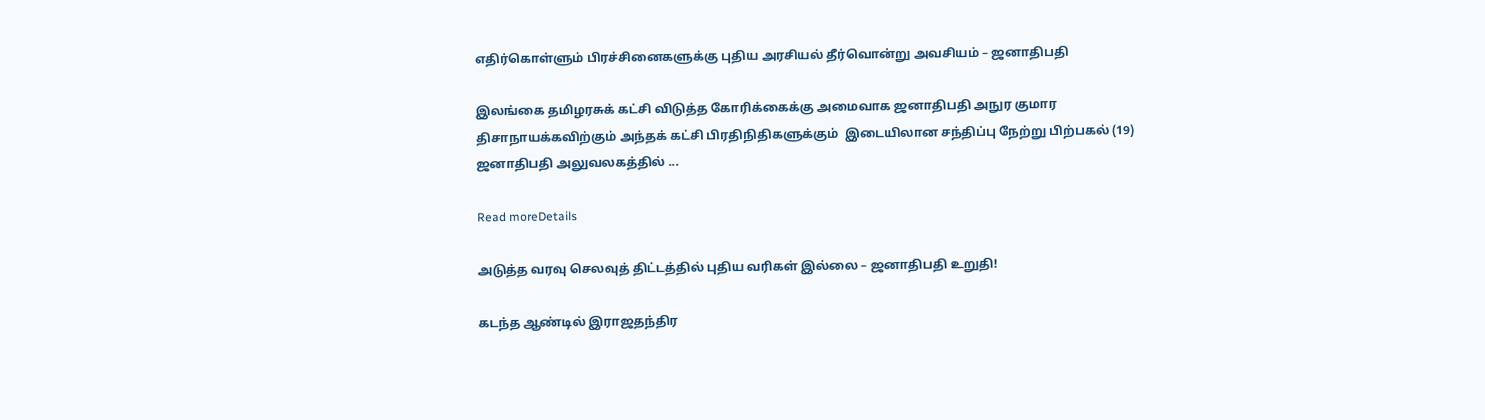எதிர்கொள்ளும் பிரச்சினைகளுக்கு புதிய அரசியல் தீர்வொன்று அவசியம் – ஜனாதிபதி

இலங்கை தமிழரசுக் கட்சி விடுத்த கோரிக்கைக்கு அமைவாக ஜனாதிபதி அநுர குமார திசாநாயக்கவிற்கும் அந்தக் கட்சி பிரதிநிதிகளுக்கும்  இடையிலான சந்திப்பு நேற்று பிற்பகல் (19) ஜனாதிபதி அலுவலகத்தில் ...

Read moreDetails

அடுத்த வரவு செலவுத் திட்டத்தில் புதிய வரிகள் இல்லை – ஜனாதிபதி உறுதி!

கடந்த ஆண்டில் இராஜதந்திர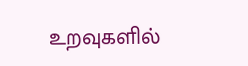உறவுகளில்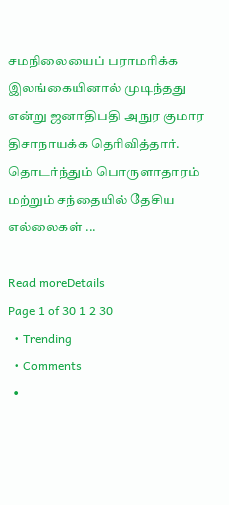சமநிலையைப் பராமரிக்க இலங்கையினால் முடிந்தது என்று ஜனாதிபதி அநுர குமார திசாநாயக்க தெரிவித்தார். தொடர்ந்தும் பொருளாதாரம் மற்றும் சந்தையில் தேசிய எல்லைகள் ...

Read moreDetails
Page 1 of 30 1 2 30
  • Trending
  • Comments
  •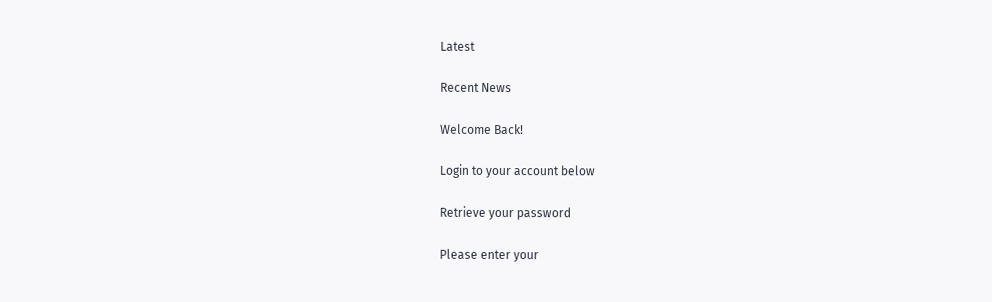Latest

Recent News

Welcome Back!

Login to your account below

Retrieve your password

Please enter your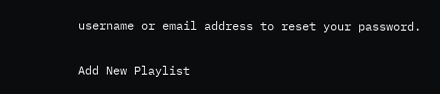username or email address to reset your password.

Add New Playlist